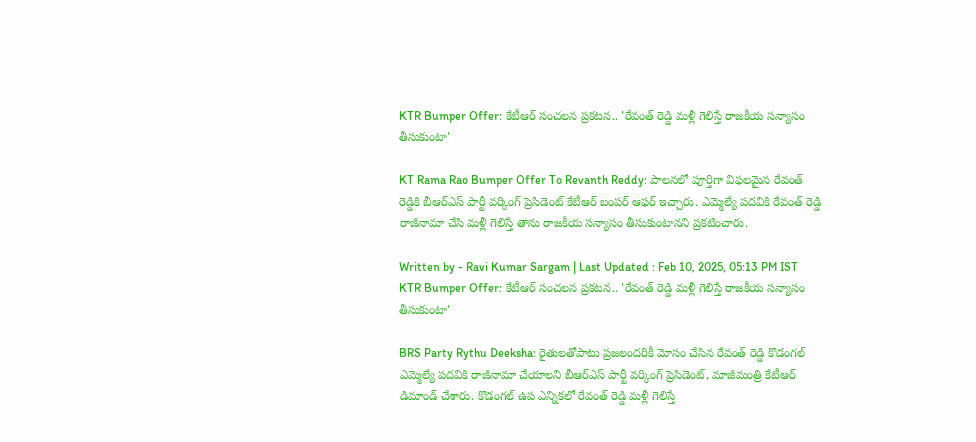KTR Bumper Offer: కేటీఆర్‌ సంచలన ప్రకటన.. 'రేవంత్‌ రెడ్డి మళ్లీ గెలిస్తే రాజకీయ సన్యాసం తీసుకుంటా'

KT Rama Rao Bumper Offer To Revanth Reddy: పాలనలో పూర్తిగా విఫలమైన రేవంత్‌ రెడ్డికి బీఆర్‌ఎస్‌ పార్టీ వర్కింగ్ ప్రెసిడెంట్‌ కేటీఆర్‌ బంపర్‌ ఆఫర్‌ ఇచ్చారు. ఎమ్మెల్యే పదవికి రేవంత్‌ రెడ్డి రాజీనామా చేసి మళ్లీ గెలిస్తే తాను రాజకీయ సన్యాసం తీసుకుంటానని ప్రకటించారు.

Written by - Ravi Kumar Sargam | Last Updated : Feb 10, 2025, 05:13 PM IST
KTR Bumper Offer: కేటీఆర్‌ సంచలన ప్రకటన.. 'రేవంత్‌ రెడ్డి మళ్లీ గెలిస్తే రాజకీయ సన్యాసం తీసుకుంటా'

BRS Party Rythu Deeksha: రైతులతోపాటు ప్రజలందరికీ మోసం చేసిన రేవంత్‌ రెడ్డి కొడంగల్‌ ఎమ్మెల్యే పదవికి రాజీనామా చేయాలని బీఆర్‌ఎస్‌ పార్టీ వర్కింగ్ ప్రెసిడెంట్‌, మాజీమంత్రి కేటీఆర్‌ డిమాండ్‌ చేశారు. కొడంగల్ ఉప ఎన్నికలో రేవంత్‌ రెడ్డి మళ్లీ గెలిస్తే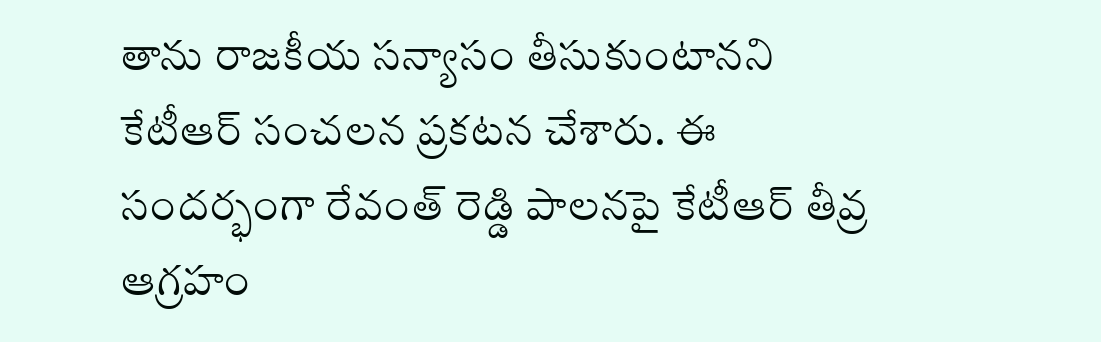తాను రాజకీయ సన్యాసం తీసుకుంటానని కేటీఆర్‌ సంచలన ప్రకటన చేశారు. ఈ సందర్భంగా రేవంత్‌ రెడ్డి పాలనపై కేటీఆర్‌ తీవ్ర ఆగ్రహం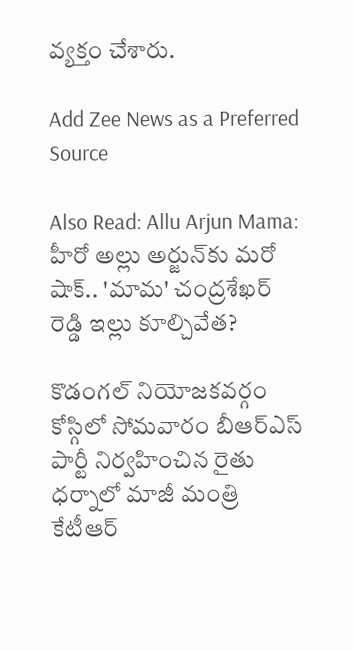వ్యక్తం చేశారు.

Add Zee News as a Preferred Source

Also Read: Allu Arjun Mama: హీరో అల్లు అర్జున్‌కు మరో షాక్.. 'మామ' చంద్రశేఖర్ రెడ్డి ఇల్లు కూల్చివేత?

కొడంగల్‌ నియోజకవర్గం కోస్గిలో సోమవారం బీఆర్‌ఎస్‌ పార్టీ నిర్వహించిన రైతు ధర్నాలో మాజీ మంత్రి కేటీఆర్‌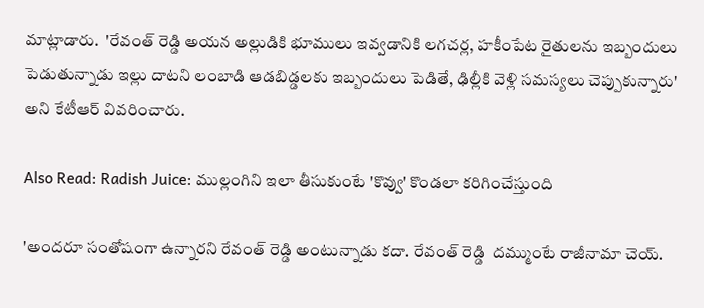మాట్లాడారు.  'రేవంత్ రెడ్డి అయన అల్లుడికి భూములు ఇవ్వడానికి లగచర్ల, హకీంపేట రైతులను ఇబ్బందులు పెడుతున్నాడు ఇల్లు దాటని లంబాడి ఆడబిడ్డలకు ఇబ్బందులు పెడితే, ఢిల్లీకి వెళ్లి సమస్యలు చెప్పుకున్నారు' అని కేటీఆర్ వివరించారు.

Also Read: Radish Juice: ముల్లంగిని ఇలా తీసుకుంటే 'కొవ్వు' కొండలా కరిగించేస్తుంది

'అందరూ సంతోషంగా ఉన్నారని రేవంత్ రెడ్డి అంటున్నాడు కదా. రేవంత్ రెడ్డి  దమ్ముంటే రాజీనామా చెయ్.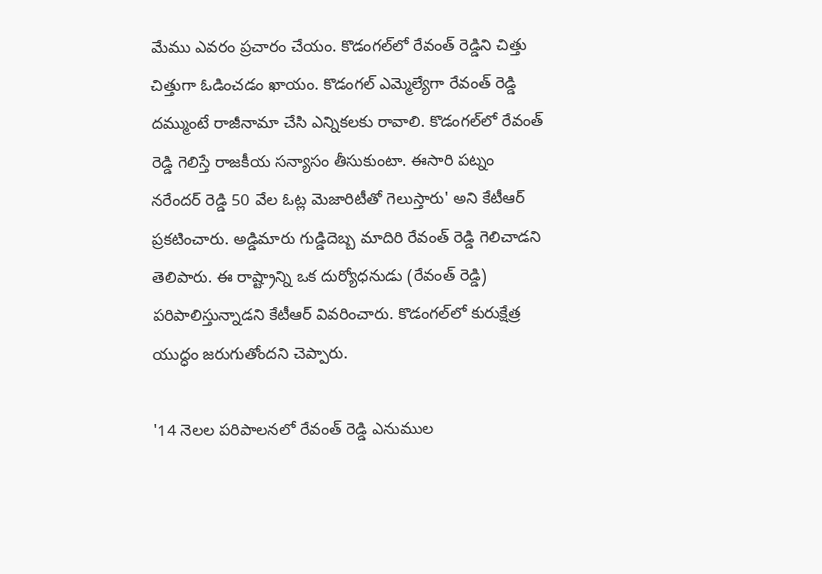మేము ఎవరం ప్రచారం చేయం. కొడంగల్‌లో రేవంత్ రెడ్డిని చిత్తు చిత్తుగా ఓడించడం ఖాయం. కొడంగల్‌ ఎమ్మెల్యేగా రేవంత్ రెడ్డి దమ్ముంటే రాజీనామా చేసి ఎన్నికలకు రావాలి. కొడంగల్‌లో రేవంత్ రెడ్డి గెలిస్తే రాజకీయ సన్యాసం తీసుకుంటా. ఈసారి పట్నం నరేందర్ రెడ్డి 50 వేల ఓట్ల మెజారిటీతో గెలుస్తారు' అని కేటీఆర్‌ ప్రకటించారు. అడ్డిమారు గుడ్డిదెబ్బ మాదిరి రేవంత్ రెడ్డి గెలిచాడని తెలిపారు. ఈ రాష్ట్రాన్ని ఒక దుర్యోధనుడు (రేవంత్ రెడ్డి) పరిపాలిస్తున్నాడని కేటీఆర్‌ వివరించారు. కొడంగల్‌లో కురుక్షేత్ర యుద్ధం జరుగుతోందని చెప్పారు.

'14 నెలల పరిపాలనలో రేవంత్ రెడ్డి ఎనుముల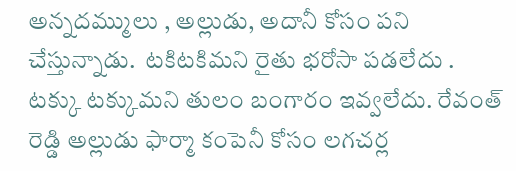అన్నదమ్ములు , అల్లుడు, అదానీ కోసం పని చేస్తున్నాడు.  టకిటకిమని రైతు భరోసా పడలేదు . టక్కు టక్కుమని తులం బంగారం ఇవ్వలేదు. రేవంత్ రెడ్డి అల్లుడు ఫార్మా కంపెనీ కోసం లగచర్ల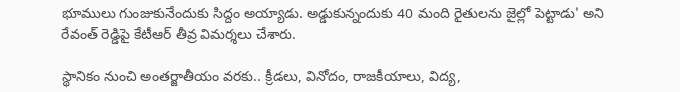భూములు గుంజుకునేందుకు సిద్దం అయ్యాడు. అడ్డుకున్నందుకు 40 మంది రైతులను జైల్లో పెట్టాడు' అని రేవంత్‌ రెడ్డిపై కేటీఆర్‌ తీవ్ర విమర్శలు చేశారు.

స్థానికం నుంచి అంతర్జాతీయం వరకు.. క్రీడలు, వినోదం, రాజకీయాలు, విద్య,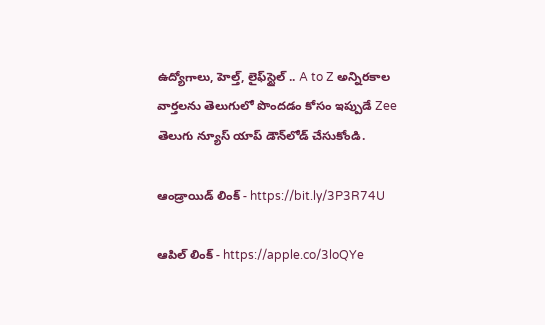ఉద్యోగాలు, హెల్త్, లైఫ్‌స్టైల్ .. A to Z అన్నిరకాల వార్తలను తెలుగులో పొందడం కోసం ఇప్పుడే Zee తెలుగు న్యూస్ యాప్ డౌన్‌లోడ్ చేసుకోండి.

ఆండ్రాయిడ్ లింక్ - https://bit.ly/3P3R74U

ఆపిల్ లింక్ - https://apple.co/3loQYe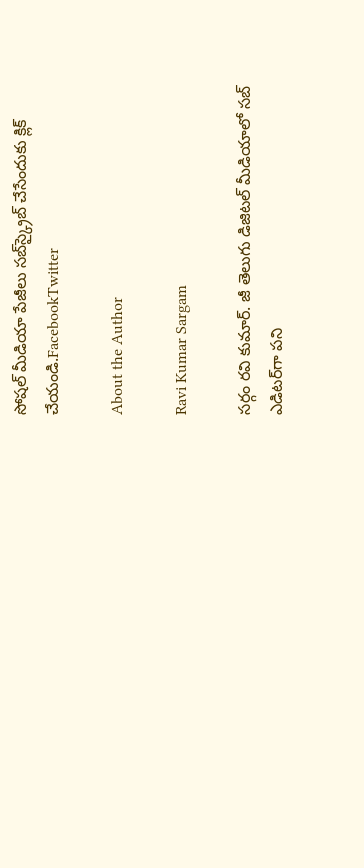సోషల్ మీడియా పేజీలు సబ్‌స్క్రైబ్ చేసేందుకు క్లిక్ చేయండి.FacebookTwitter

About the Author

Ravi Kumar Sargam

సర్గం రవి కుమార్‌. జీ తెలుగు డిజిటల్ మీడియాలో సబ్ ఎడిటర్‌గా పని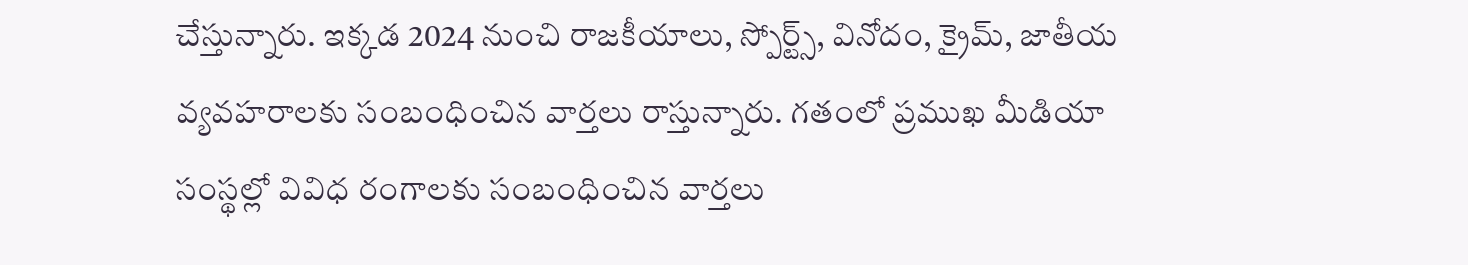చేస్తున్నారు. ఇక్కడ 2024 నుంచి రాజకీయాలు, స్పోర్ట్స్, వినోదం, క్రైమ్, జాతీయ వ్యవహరాలకు సంబంధించిన వార్తలు రాస్తున్నారు. గతంలో ప్రముఖ మీడియా సంస్థల్లో వివిధ రంగాలకు సంబంధించిన వార్తలు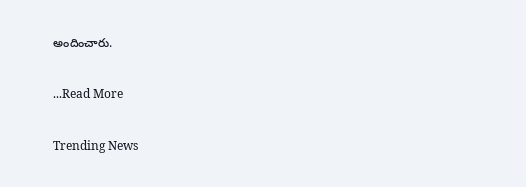అందించారు.

...Read More

Trending News